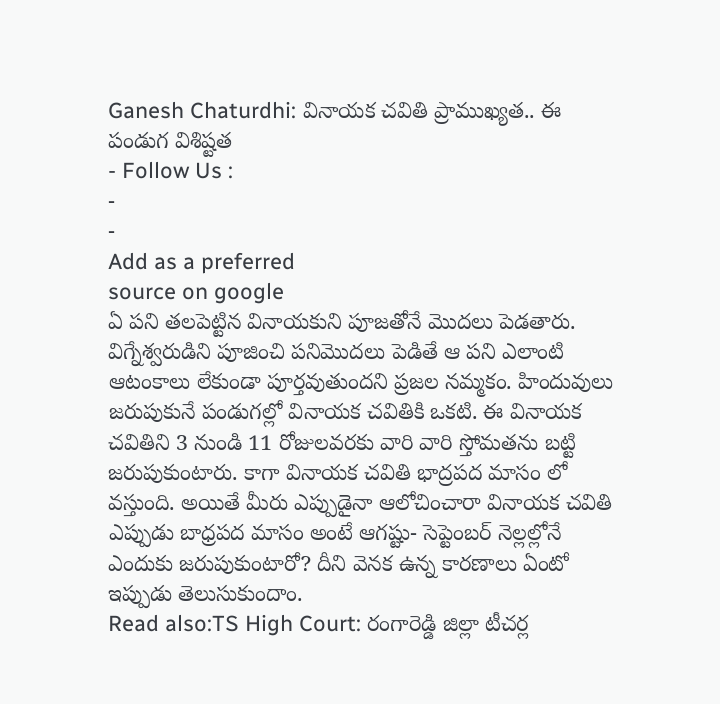Ganesh Chaturdhi: వినాయక చవితి ప్రాముఖ్యత.. ఈ పండుగ విశిష్టత
- Follow Us :
-
-
Add as a preferred
source on google
ఏ పని తలపెట్టిన వినాయకుని పూజతోనే మొదలు పెడతారు. విగ్నేశ్వరుడిని పూజించి పనిమొదలు పెడితే ఆ పని ఎలాంటి ఆటంకాలు లేకుండా పూర్తవుతుందని ప్రజల నమ్మకం. హిందువులు జరుపుకునే పండుగల్లో వినాయక చవితికి ఒకటి. ఈ వినాయక చవితిని 3 నుండి 11 రోజులవరకు వారి వారి స్తోమతను బట్టి జరుపుకుంటారు. కాగా వినాయక చవితి భాద్రపద మాసం లో వస్తుంది. అయితే మీరు ఎప్పుడైనా ఆలోచించారా వినాయక చవితి ఎప్పుడు బాధ్రపద మాసం అంటే ఆగష్టు- సెప్టెంబర్ నెల్లల్లోనే ఎందుకు జరుపుకుంటారో? దీని వెనక ఉన్న కారణాలు ఏంటో ఇప్పుడు తెలుసుకుందాం.
Read also:TS High Court: రంగారెడ్డి జిల్లా టీచర్ల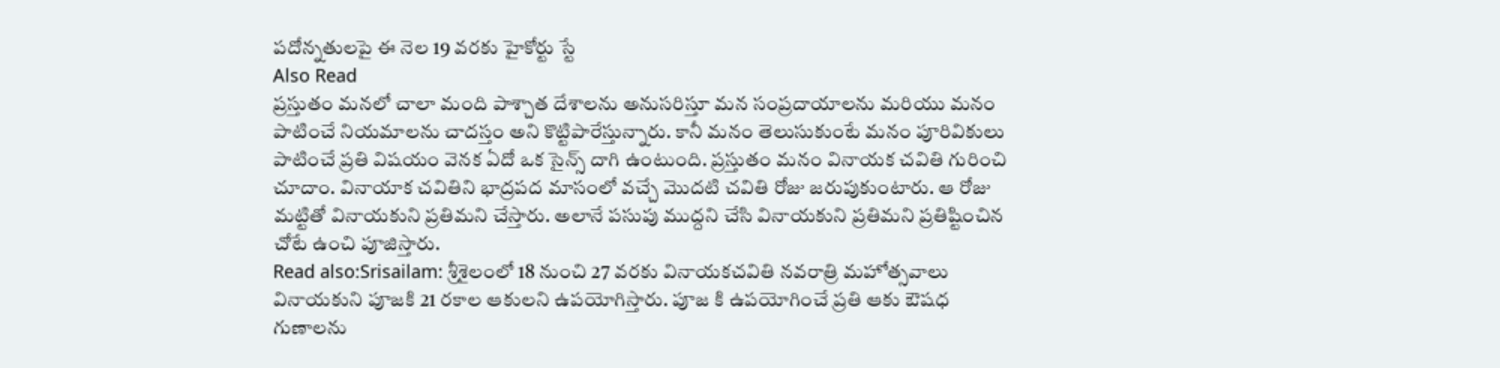పదోన్నతులపై ఈ నెల 19 వరకు హైకోర్టు స్టే
Also Read
ప్రస్తుతం మనలో చాలా మంది పాశ్చాత దేశాలను అనుసరిస్తూ మన సంప్రదాయాలను మరియు మనం పాటించే నియమాలను చాదస్తం అని కొట్టిపారేస్తున్నారు. కానీ మనం తెలుసుకుంటే మనం పూరివికులు పాటించే ప్రతి విషయం వెనక ఏదో ఒక సైన్స్ దాగి ఉంటుంది. ప్రస్తుతం మనం వినాయక చవితి గురించి చూదాం. వినాయాక చవితిని భాద్రపద మాసంలో వచ్చే మొదటి చవితి రోజు జరుపుకుంటారు. ఆ రోజు మట్టితో వినాయకుని ప్రతిమని చేస్తారు. అలానే పసుపు ముద్దని చేసి వినాయకుని ప్రతిమని ప్రతిష్టించిన చోటే ఉంచి పూజిస్తారు.
Read also:Srisailam: శ్రీశైలంలో 18 నుంచి 27 వరకు వినాయకచవితి నవరాత్రి మహోత్సవాలు
వినాయకుని పూజకి 21 రకాల ఆకులని ఉపయోగిస్తారు. పూజ కి ఉపయోగించే ప్రతి ఆకు ఔషధ గుణాలను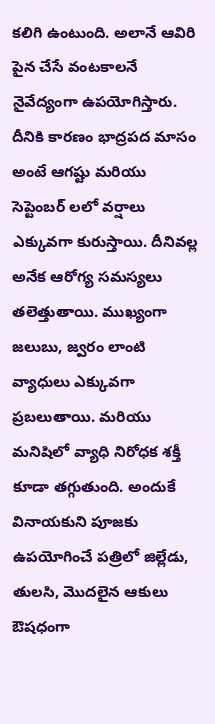కలిగి ఉంటుంది. అలానే ఆవిరి పైన చేసే వంటకాలనే నైవేద్యంగా ఉపయోగిస్తారు. దీనికి కారణం భాద్రపద మాసం అంటే ఆగష్టు మరియు సెప్టెంబర్ లలో వర్షాలు ఎక్కువగా కురుస్తాయి. దీనివల్ల అనేక ఆరోగ్య సమస్యలు తలెత్తుతాయి. ముఖ్యంగా జలుబు, జ్వరం లాంటి వ్యాధులు ఎక్కువగా ప్రబలుతాయి. మరియు మనిషిలో వ్యాధి నిరోధక శక్తీ కూడా తగ్గుతుంది. అందుకే వినాయకుని పూజకు ఉపయోగించే పత్రిలో జిల్లేడు, తులసి, మొదలైన ఆకులు ఔషధంగా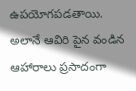ఉపయోగపడతాయి. అలానే ఆవిరి పైన వండిన ఆహారాలు ప్రసాదంగా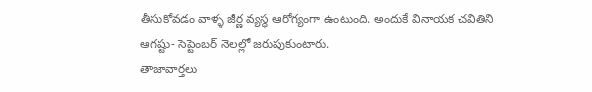తీసుకోవడం వాళ్ళ జీర్ణ వ్యస్థ ఆరోగ్యంగా ఉంటుంది. అందుకే వినాయక చవితిని ఆగష్టు- సెప్టెంబర్ నెలల్లో జరుపుకుంటారు.
తాజావార్తలు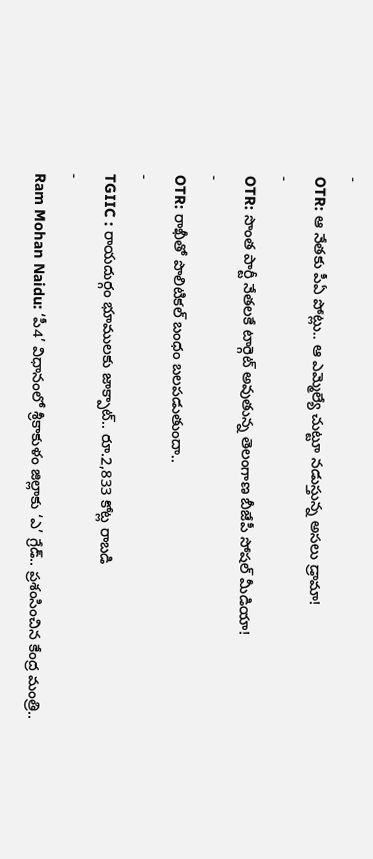-
OTR: ఆ నేతకు పీఏ పోట్లు.. ఆ ఎమ్మెల్యే చుట్టూ నడుస్తున్న అసలు డ్రామా!
-
OTR: సొంత పార్టీ నేతలకే టార్గెట్ అవుతున్న తెలంగాణ బీజేపీ సోషల్ మీడియా!
-
OTR: రాఖీతో పొలిటికల్ బంధం బలపడుతుందా..
-
TGIIC : రాయదుర్గం భూములకు జాక్పాట్.. రూ.2,833 కోట్ల రాబడి
-
Ram Mohan Naidu: ‘పీ4’ విధానంలో శ్రీకాకుళం జిల్లాకు ‘ఎ’ గ్రేడ్.. ప్రశంసించిన కేంద్ర మంత్రి..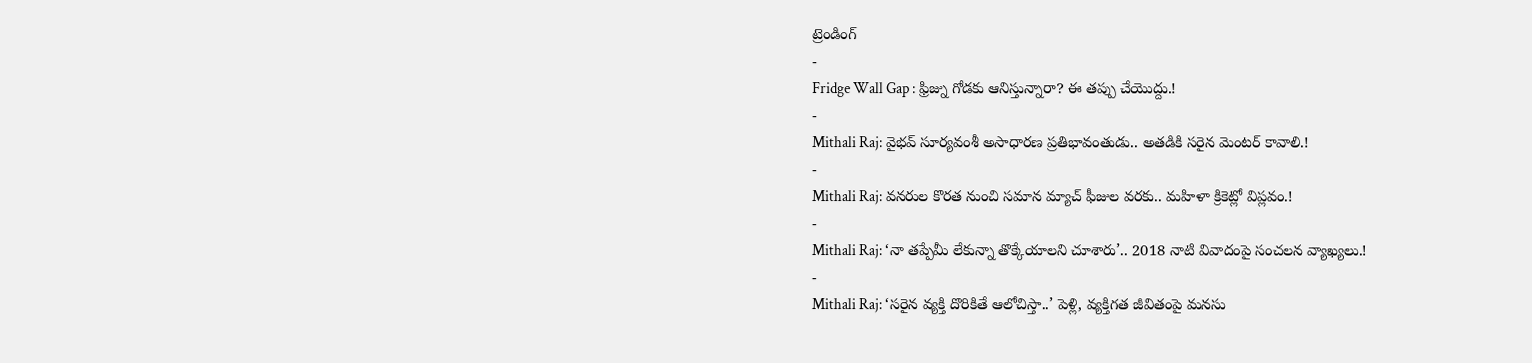ట్రెండింగ్
-
Fridge Wall Gap : ఫ్రిజ్ను గోడకు ఆనిస్తున్నారా? ఈ తప్పు చేయొద్దు.!
-
Mithali Raj: వైభవ్ సూర్యవంశీ అసాధారణ ప్రతిభావంతుడు.. అతడికి సరైన మెంటర్ కావాలి.!
-
Mithali Raj: వనరుల కొరత నుంచి సమాన మ్యాచ్ ఫీజుల వరకు.. మహిళా క్రికెట్లో విప్లవం.!
-
Mithali Raj: ‘నా తప్పేమీ లేకున్నా తొక్కేయాలని చూశారు’.. 2018 నాటి వివాదంపై సంచలన వ్యాఖ్యలు.!
-
Mithali Raj: ‘సరైన వ్యక్తి దొరికితే ఆలోచిస్తా..’ పెళ్లి, వ్యక్తిగత జీవితంపై మనసు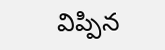విప్పిన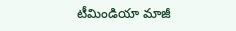టీమిండియా మాజీ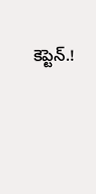కెప్టెన్.!